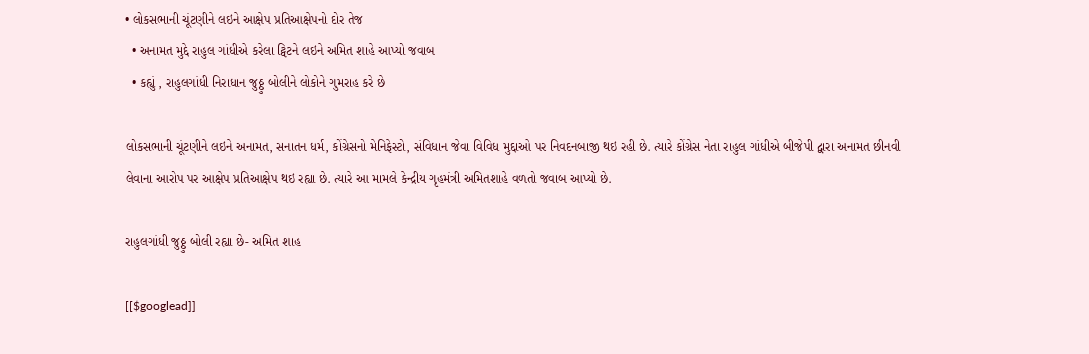• લોકસભાની ચૂંટણીને લઇને આક્ષેપ પ્રતિઆક્ષેપનો દોર તેજ
  • અનામત મુદ્દે રાહુલ ગાંધીએ કરેલા ટ્વિટને લઇને અમિત શાહે આપ્યો જવાબ
  • કહ્યું , રાહુલગાંધી નિરાધાન જુઠ્ઠુ બોલીને લોકોને ગુમરાહ કરે છે

લોકસભાની ચૂંટણીને લઇને અનામત, સનાતન ધર્મ, કોંગ્રેસનો મેનિફેસ્ટો, સંવિધાન જેવા વિવિધ મુદ્દાઓ પર નિવદનબાજી થઇ રહી છે. ત્યારે કોંગ્રેસ નેતા રાહુલ ગાંધીએ બીજેપી દ્વારા અનામત છીનવી લેવાના આરોપ પર આક્ષેપ પ્રતિઆક્ષેપ થઇ રહ્યા છે. ત્યારે આ મામલે કેન્દ્રીય ગૃહમંત્રી અમિતશાહે વળતો જવાબ આપ્યો છે.

રાહુલગાંધી જુઠ્ઠુ બોલી રહ્યા છે- અમિત શાહ

[[$googlead]]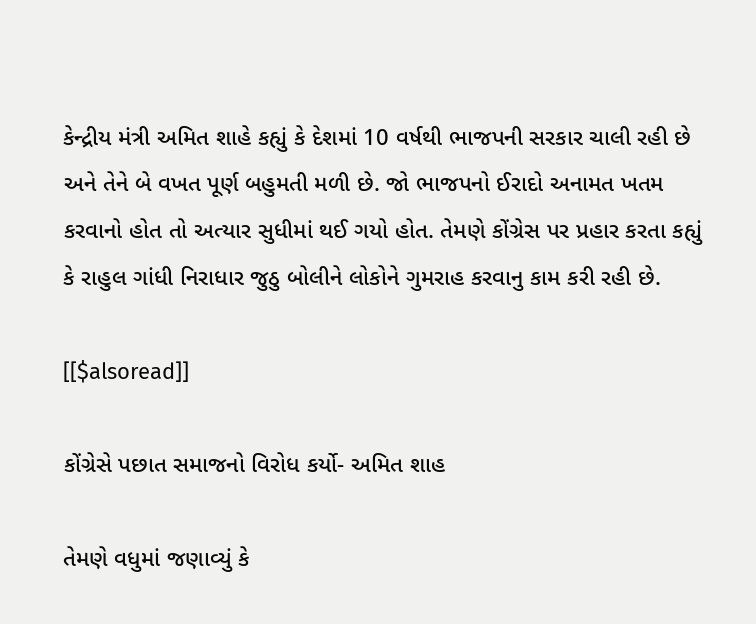કેન્દ્રીય મંત્રી અમિત શાહે કહ્યું કે દેશમાં 10 વર્ષથી ભાજપની સરકાર ચાલી રહી છે અને તેને બે વખત પૂર્ણ બહુમતી મળી છે. જો ભાજપનો ઈરાદો અનામત ખતમ કરવાનો હોત તો અત્યાર સુધીમાં થઈ ગયો હોત. તેમણે કોંગ્રેસ પર પ્રહાર કરતા કહ્યું કે રાહુલ ગાંધી નિરાધાર જુઠુ બોલીને લોકોને ગુમરાહ કરવાનુ કામ કરી રહી છે.

[[$alsoread]]

કોંગ્રેસે પછાત સમાજનો વિરોધ કર્યો- અમિત શાહ

તેમણે વધુમાં જણાવ્યું કે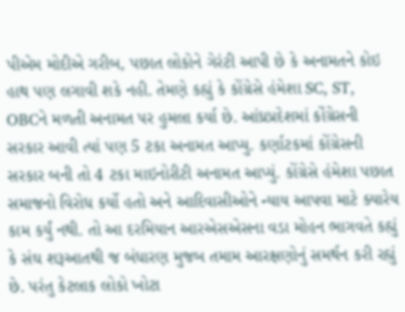પીએમ મોદીએ ગરીબ, પછાત લોકોને ગેરંટી આપી છે કે અનામતને કોઇ હાથ પણ લગાવી શકે નહી. તેમણે કહ્યું કે કોંગ્રેસે હંમેશા SC, ST, OBCને મળતી અનામત પર હુમલા કર્યા છે. આંધ્રપ્રદેશમાં કોંગ્રેસની સરકાર આવી ત્યાં પણ 5 ટકા અનામત આપ્યુ. કર્ણાટકમાં કોંગ્રેસની સરકાર બની તો 4 ટકા માઇનોરીટી અનામત આપ્યું. કોંગ્રેસે હંમેશા પછાત સમાજનો વિરોધ કર્યો હતો અને આદિવાસીઓને ન્યાય આપવા માટે ક્યારેય કામ કર્યું નથી. તો આ દરમિયાન આરએસએસના વડા મોહન ભાગવતે કહ્યું કે સંઘ શરૂઆતથી જ બંધારણ મુજબ તમામ આરક્ષણોનું સમર્થન કરી રહ્યું છે. પરંતુ કેટલાક લોકો ખોટા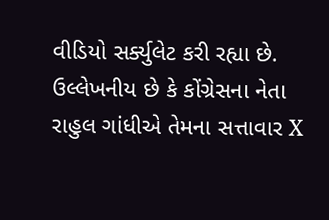વીડિયો સર્ક્યુલેટ કરી રહ્યા છે. ઉલ્લેખનીય છે કે કોંગ્રેસના નેતા રાહુલ ગાંધીએ તેમના સત્તાવાર X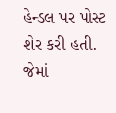હેન્ડલ પર પોસ્ટ શેર કરી હતી. જેમાં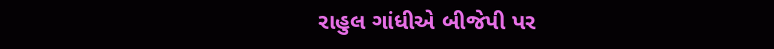રાહુલ ગાંધીએ બીજેપી પર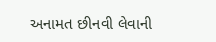અનામત છીનવી લેવાની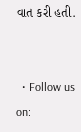વાત કરી હતી.


  • Follow us on: